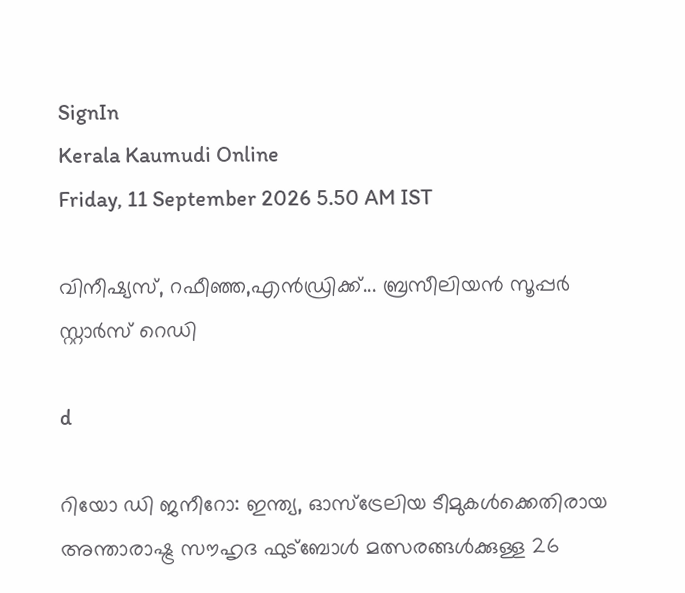SignIn
Kerala Kaumudi Online
Friday, 11 September 2026 5.50 AM IST

വിനീഷ്യസ്, റഫീഞ്ഞ,എൻഡ്രിക്ക്... ബ്രസീലിയൻ സൂപ്പർ സ്റ്റാർസ് റെഡി

d

റിയോ ഡി ജനീറോ: ഇന്ത്യ, ഓസ്‌ട്രേലിയ ടീമുകൾക്കെതിരായ അന്താരാഷ്ട്ര സൗഹൃദ ഫുട്‌ബോൾ മത്സരങ്ങൾക്കുള്ള 26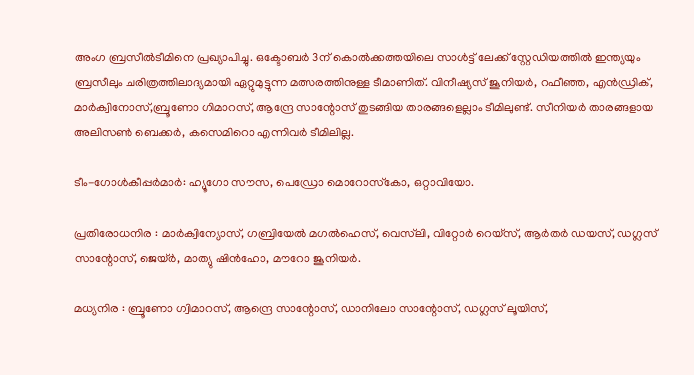അംഗ ബ്രസീൽടീമിനെ പ്രഖ്യാപിച്ചു. ഒക്ടോബർ 3ന് കൊൽക്കത്തയിലെ സാൾട്ട് ലേക്ക് സ്റ്റേഡിയത്തിൽ ഇന്ത്യയും ബ്രസീലും ചരിത്രത്തിലാദ്യമായി ഏറ്റുമുട്ടുന്ന മത്സരത്തിനുള്ള ടീമാണിത്. വിനീഷ്യസ് ജൂനിയർ, റഫീഞ്ഞ, എൻഡ്രിക്, മാർക്വിനോസ്,ബ്രൂണോ ഗിമാറസ്, ആന്ദ്രേ സാന്റോസ് തുടങ്ങിയ താരങ്ങളെല്ലാം ടീമിലുണ്ട്. സീനിയർ താരങ്ങളായ അലിസൺ ബെക്കർ, കസെമിറൊ എന്നിവർ ടീമിലില്ല.

ടീം-ഗോൾകീപ്പർമാർ: ഹ്യൂഗോ സൗസ, പെഡ്രോ മൊറോസ്‌കോ, ഒറ്റാവിയോ.

പ്രതിരോധനിര : മാർക്വിന്യോസ്, ഗബ്രിയേൽ മഗൽഹെസ്, വെസ്‌ലി, വിറ്റോർ റെയ്‌സ്, ആർതർ ഡയസ്, ഡഗ്ലസ് സാന്റോസ്, ജെയ്ർ, മാത്യു ഷിൻഹോ, മൗറോ ജൂനിയർ.

മധ്യനിര : ബ്രൂണോ ഗ്വിമാറസ്, ആന്ദ്രെ സാന്റോസ്, ഡാനിലോ സാന്റോസ്, ഡഗ്ലസ് ലൂയിസ്,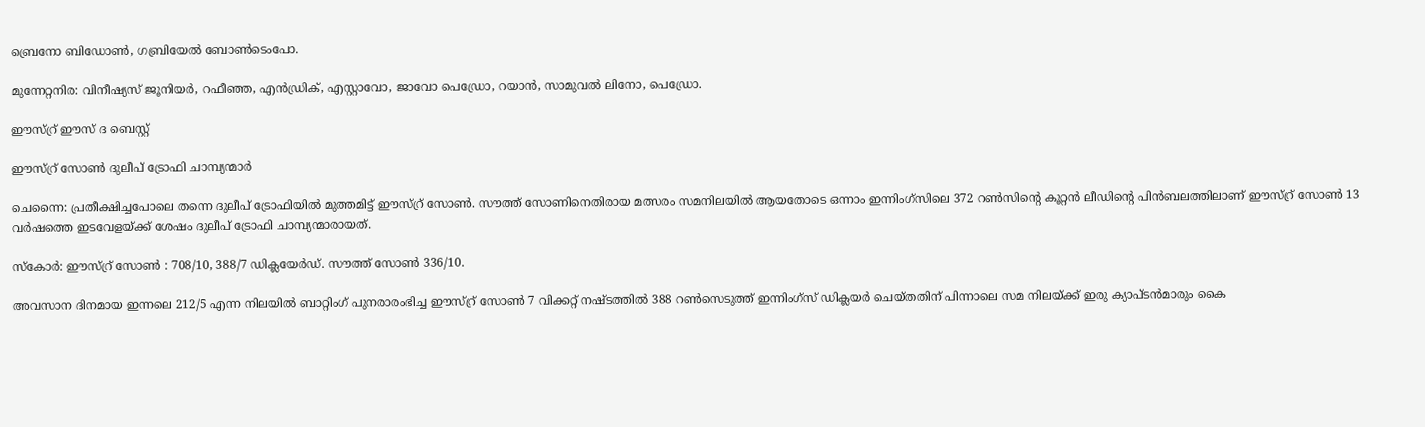ബ്രെനോ ബിഡോൺ, ഗബ്രിയേൽ ബോൺടെംപോ.

മുന്നേറ്റനിര: വിനീഷ്യസ് ജൂനിയർ, റഫീഞ്ഞ, എൻഡ്രിക്, എസ്റ്റാവോ, ജാവോ പെഡ്രോ, റയാൻ, സാമുവൽ ലിനോ, പെഡ്രോ.

ഈസ്റ്ര് ഈസ് ദ ബെസ്റ്റ്

ഈസ്റ്ര് സോൺ ദുലീപ് ട്രോഫി ചാമ്പ്യന്മാർ

ചെന്നൈ: പ്രതീക്ഷിച്ചപോലെ തന്നെ ദുലീപ് ട്രോഫിയിൽ മുത്തമിട്ട് ഈസ്റ്ര് സോൺ. സൗത്ത് സോണിനെതിരായ മത്സരം സമനിലയിൽ ആയതോടെ ഒന്നാം ഇന്നിംഗ്‌സിലെ 372 റൺസിന്റെ കൂറ്റൻ ലീഡിന്റെ പിൻബലത്തിലാണ് ഈസ്റ്ര് സോൺ 13 വർഷത്തെ ഇടവേളയ്ക്ക് ശേഷം ദുലീപ് ട്രോഫി ചാമ്പ്യന്മാരായത്.

സ്കോർ: ഈസ്റ്ര് സോൺ : 708/10, 388/7 ഡിക്ലയേർഡ്. സൗത്ത് സോൺ 336/10.

അവസാന ദിനമായ ഇന്നലെ 212/5 എന്ന നിലയിൽ ബാറ്റിംഗ് പുനരാരംഭിച്ച ഈസ്റ്ര് സോൺ 7 വിക്കറ്റ് നഷ്ടത്തിൽ 388 റൺസെടുത്ത് ഇന്നിംഗ്സ് ഡിക്ലയർ ചെയ്തതിന് പിന്നാലെ സമ നിലയ്ക്ക് ഇരു ക്യാപ്ടൻമാരും കൈ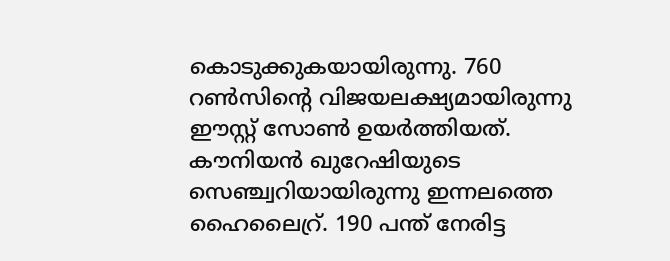കൊടുക്കുകയായിരുന്നു. 760 റൺസിന്റെ വിജയലക്ഷ്യമായിരുന്നു ഈസ്റ്റ് സോൺ ഉയർത്തിയത്. കൗനിയൻ ഖുറേഷിയുടെ സെഞ്ച്വറിയായിരുന്നു ഇന്നലത്തെ ഹൈലൈറ്ര്. 190 പന്ത് നേരിട്ട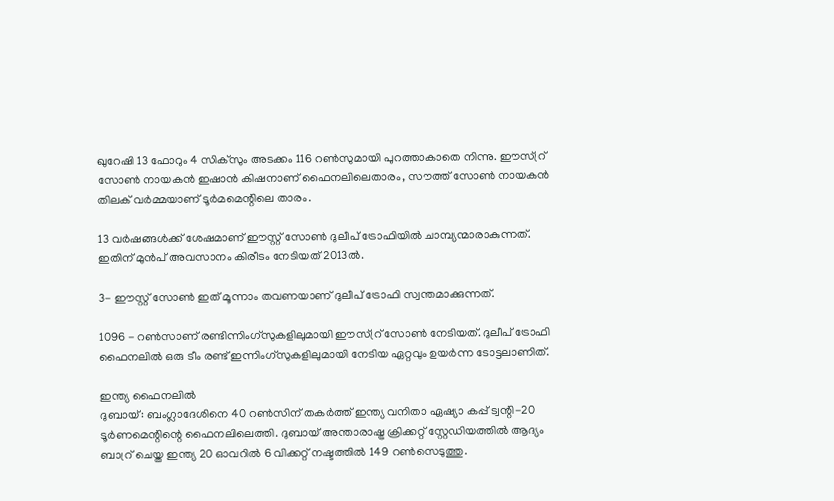ഖുറേഷി 13 ഫോറും 4 സിക്സും അടക്കം 116 റൺസുമായി പുറത്താകാതെ നിന്നു. ഈസ്റ്ര് സോൺ നായകൻ ഇഷാൻ കിഷനാണ് ഫൈനലിലെതാരം, സൗത്ത് സോൺ നായകൻ തിലക് വർമ്മയാണ് ടൂർമമെന്റിലെ താരം.

13 വർഷങ്ങൾക്ക് ശേഷമാണ് ഈസ്റ്റ് സോൺ ദുലീപ് ട്രോഫിയിൽ ചാമ്പ്യന്മാരാകുന്നത്. ഇതിന് മുൻപ് അവസാനം കിരീടം നേടിയത് 2013ൽ.

3- ഈസ്റ്റ് സോൺ ഇത് മൂന്നാം തവണയാണ് ദുലീപ് ട്രോഫി സ്വന്തമാക്കുന്നത്.

1096 - റൺസാണ് രണ്ടിന്നിംഗ്സുകളിലുമായി ഈസ്റ്ര് സോൺ നേടിയത്. ദുലീപ് ട്രോഫി ഫൈനലിൽ ഒരു ടീം രണ്ട് ഇന്നിംഗ്സുകളിലുമായി നേടിയ ഏറ്റവും ഉയർന്ന ടോട്ടലാണിത്.

ഇന്ത്യ ഫൈനലിൽ
ദുബായ്: ബംഗ്ലാദേശിനെ 40 റൺസിന് തകർത്ത് ഇന്ത്യ വനിതാ ഏഷ്യാ കപ്പ് ട്വന്റി-20 ടൂർണമെന്റിന്റെ ഫൈനലിലെത്തി. ദുബായ് അന്താരാഷ്ട്ര ക്രിക്കറ്റ് സ്റ്റേഡിയത്തിൽ ആദ്യം ബാറ്ര് ചെയ്ത ഇന്ത്യ 20 ഓവറിൽ 6 വിക്കറ്റ് നഷ്ടത്തിൽ 149 റൺസെടുത്തു.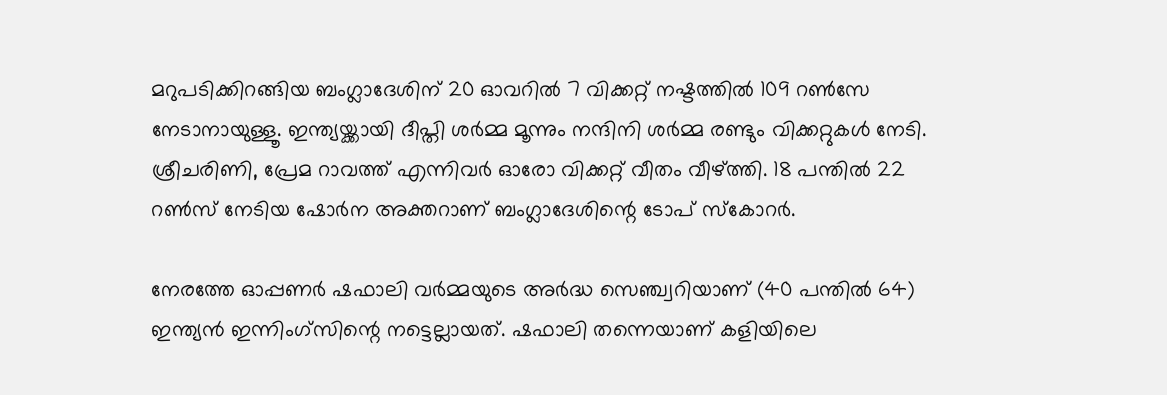മറുപടിക്കിറങ്ങിയ ബംഗ്ലാദേശിന് 20 ഓവറിൽ 7 വിക്കറ്റ് നഷ്ടത്തിൽ 109 റൺസേ നേടാനായുള്ളൂ. ഇന്ത്യയ്ക്കായി ദീപ്തി ശർമ്മ മൂന്നും നന്ദിനി ശർമ്മ രണ്ടും വിക്കറ്റുകൾ നേടി. ശ്രീചരിണി, പ്രേമ റാവത്ത് എന്നിവർ ഓരോ വിക്കറ്റ് വീതം വീഴ്‌ത്തി. 18 പന്തിൽ 22 റൺസ് നേടിയ ഷോർന അക്തറാണ് ബംഗ്ലാദേശിന്റെ ടോപ് സ്കോറർ.

നേരത്തേ ഓപ്പണർ ഷഫാലി വർമ്മയുടെ അർദ്ധ സെഞ്ച്വറിയാണ് (40 പന്തിൽ 64) ഇന്ത്യൻ ഇന്നിംഗ്സിന്റെ നട്ടെല്ലായത്. ഷഫാലി തന്നെയാണ് കളിയിലെ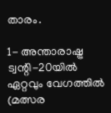താരം.

1- അന്താരാഷ്ട്ര ട്വന്റി-20യിൽ ഏറ്റവും വേഗത്തിൽ (മത്സര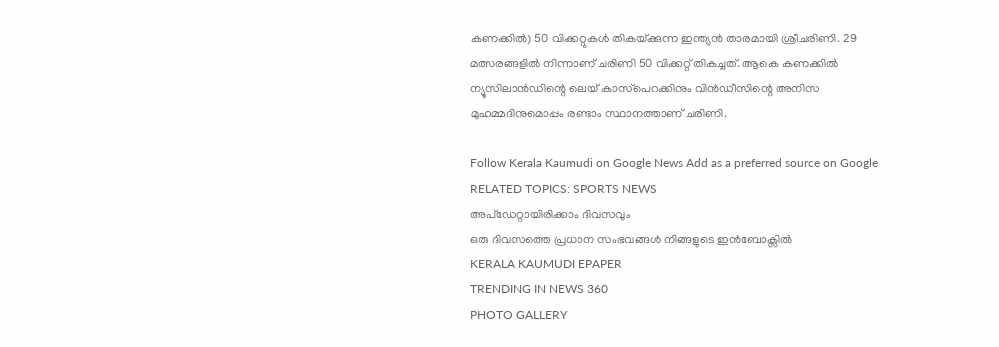കണക്കിൽ) 50 വിക്കറ്റുകൾ തികയ്‌ക്കുന്ന ഇന്ത്യൻ താരമായി ശ്രീചരിണി. 29 മത്സരങ്ങളിൽ നിന്നാണ് ചരിണി 50 വിക്കറ്റ് തികച്ചത്. ആകെ കണക്കിൽ ന്യൂസിലാൻഡിന്റെ ലെയ് കാസ്‌പെറക്കിനും വിൻഡീസിന്റെ അനിസ മുഹമ്മദിനുമൊപ്പം രണ്ടാം സ്ഥാനത്താണ് ചരിണി.

Follow Kerala Kaumudi on Google News Add as a preferred source on Google
RELATED TOPICS: SPORTS NEWS
അപ്ഡേറ്റായിരിക്കാം ദിവസവും
ഒരു ദിവസത്തെ പ്രധാന സംഭവങ്ങൾ നിങ്ങളുടെ ഇൻബോക്സിൽ
KERALA KAUMUDI EPAPER
TRENDING IN NEWS 360
PHOTO GALLERY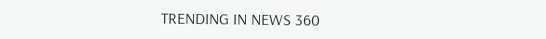TRENDING IN NEWS 360